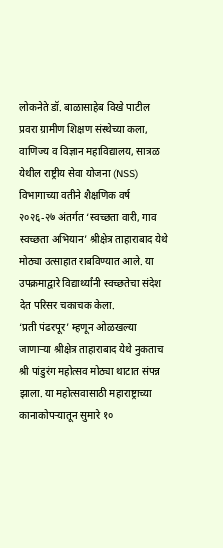लोकनेते डॉ. बाळासाहेब विखे पाटील प्रवरा ग्रामीण शिक्षण संस्थेच्या कला, वाणिज्य व विज्ञान महाविद्यालय, सात्रळ येथील राष्ट्रीय सेवा योजना (NSS) विभागाच्या वतीने शैक्षणिक वर्ष २०२६-२७ अंतर्गत ‘स्वच्छता वारी, गाव स्वच्छता अभियान’ श्रीक्षेत्र ताहाराबाद येथे मोठ्या उत्साहात राबविण्यात आले. या उपक्रमाद्वारे विद्यार्थ्यांनी स्वच्छतेचा संदेश देत परिसर चकाचक केला.
‘प्रती पंढरपूर’ म्हणून ओळखल्या जाणाऱ्या श्रीक्षेत्र ताहाराबाद येथे नुकताच श्री पांडुरंग महोत्सव मोठ्या थाटात संपन्न झाला. या महोत्सवासाठी महाराष्ट्राच्या कानाकोपऱ्यातून सुमारे १०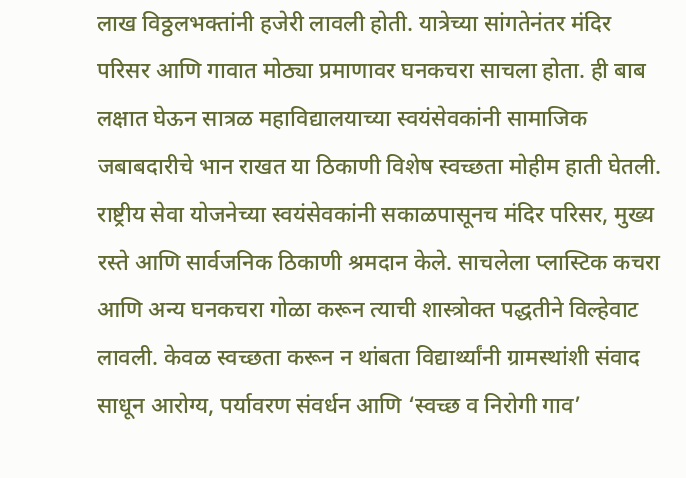लाख विठ्ठलभक्तांनी हजेरी लावली होती. यात्रेच्या सांगतेनंतर मंदिर परिसर आणि गावात मोठ्या प्रमाणावर घनकचरा साचला होता. ही बाब लक्षात घेऊन सात्रळ महाविद्यालयाच्या स्वयंसेवकांनी सामाजिक जबाबदारीचे भान राखत या ठिकाणी विशेष स्वच्छता मोहीम हाती घेतली.
राष्ट्रीय सेवा योजनेच्या स्वयंसेवकांनी सकाळपासूनच मंदिर परिसर, मुख्य रस्ते आणि सार्वजनिक ठिकाणी श्रमदान केले. साचलेला प्लास्टिक कचरा आणि अन्य घनकचरा गोळा करून त्याची शास्त्रोक्त पद्धतीने विल्हेवाट लावली. केवळ स्वच्छता करून न थांबता विद्यार्थ्यांनी ग्रामस्थांशी संवाद साधून आरोग्य, पर्यावरण संवर्धन आणि ‘स्वच्छ व निरोगी गाव’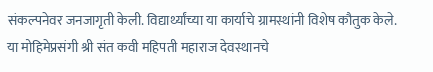संकल्पनेवर जनजागृती केली. विद्यार्थ्यांच्या या कार्याचे ग्रामस्थांनी विशेष कौतुक केले.
या मोहिमेप्रसंगी श्री संत कवी महिपती महाराज देवस्थानचे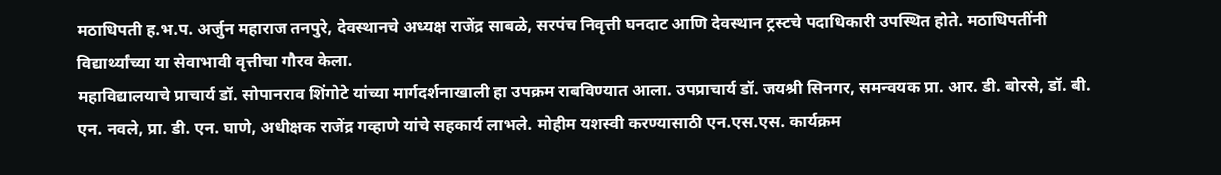मठाधिपती ह.भ.प. अर्जुन महाराज तनपुरे, देवस्थानचे अध्यक्ष राजेंद्र साबळे, सरपंच निवृत्ती घनदाट आणि देवस्थान ट्रस्टचे पदाधिकारी उपस्थित होते. मठाधिपतींनी विद्यार्थ्यांच्या या सेवाभावी वृत्तीचा गौरव केला.
महाविद्यालयाचे प्राचार्य डॉ. सोपानराव शिंगोटे यांच्या मार्गदर्शनाखाली हा उपक्रम राबविण्यात आला. उपप्राचार्य डॉ. जयश्री सिनगर, समन्वयक प्रा. आर. डी. बोरसे, डॉ. बी. एन. नवले, प्रा. डी. एन. घाणे, अधीक्षक राजेंद्र गव्हाणे यांचे सहकार्य लाभले. मोहीम यशस्वी करण्यासाठी एन.एस.एस. कार्यक्रम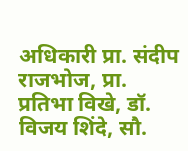अधिकारी प्रा. संदीप राजभोज, प्रा. प्रतिभा विखे, डॉ. विजय शिंदे, सौ.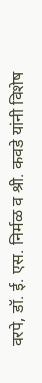वरपे, डॉ. ई. एस. निर्मळ व श्री. कवडे यांनी विशेष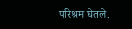परिश्रम घेतले.